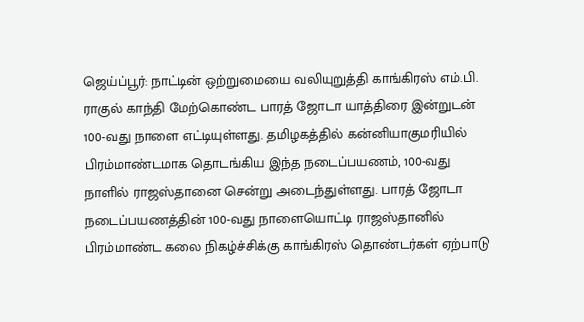ஜெய்ப்பூர்: நாட்டின் ஒற்றுமையை வலியுறுத்தி காங்கிரஸ் எம்.பி. ராகுல் காந்தி மேற்கொண்ட பாரத் ஜோடா யாத்திரை இன்றுடன் 100-வது நாளை எட்டியுள்ளது. தமிழகத்தில் கன்னியாகுமரியில் பிரம்மாண்டமாக தொடங்கிய இந்த நடைப்பயணம், 100-வது நாளில் ராஜஸ்தானை சென்று அடைந்துள்ளது. பாரத் ஜோடா நடைப்பயணத்தின் 100-வது நாளையொட்டி ராஜஸ்தானில் பிரம்மாண்ட கலை நிகழ்ச்சிக்கு காங்கிரஸ் தொண்டர்கள் ஏற்பாடு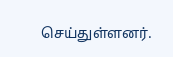செய்துள்ளனர்.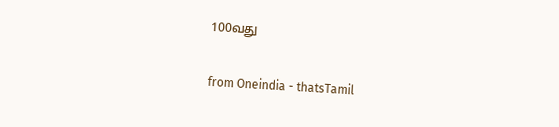100வது

from Oneindia - thatsTamil